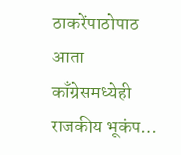ठाकरेंपाठोपाठ आता काँग्रेसमध्येही राजकीय भूकंप…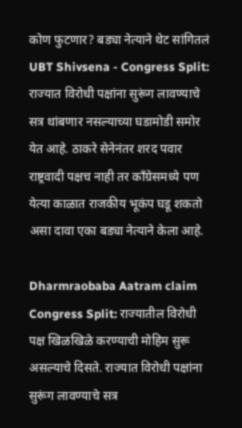कोण फुटणार? बड्या नेत्याने थेट सांगितलं
UBT Shivsena - Congress Split: राज्यात विरोधी पक्षांना सुरूंग लावण्याचे सत्र थांबणार नसल्याच्या घडामोडी समोर येत आहे. ठाकरे सेनेनंतर शरद पवार राष्ट्रवादी पक्षच नाही तर काँग्रेसमध्ये पण येत्या काळात राजकीय भूकंप घडू शकतो असा दावा एका बड्या नेत्याने केला आहे.

Dharmraobaba Aatram claim Congress Split: राज्यातील विरोधी पक्ष खिळखिळे करण्याची मोहिम सुरू असल्याचे दिसते. राज्यात विरोधी पक्षांना सुरूंग लावण्याचे सत्र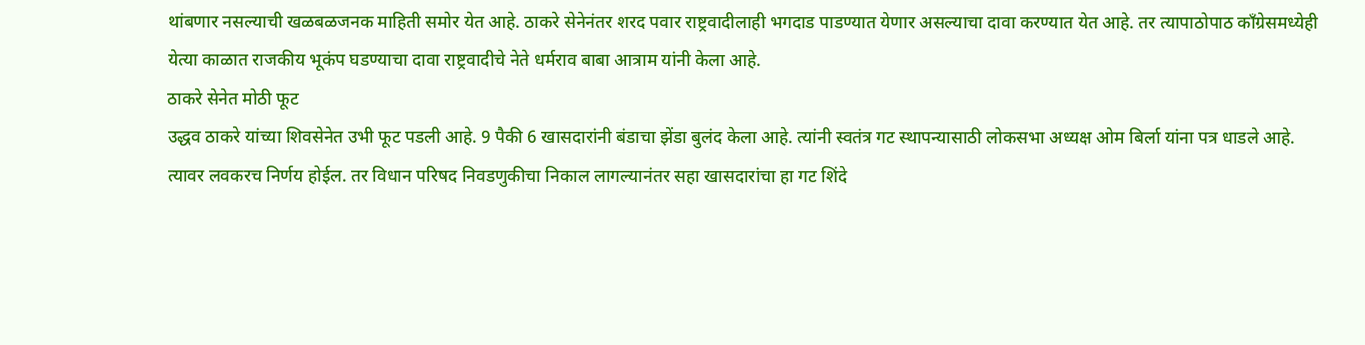थांबणार नसल्याची खळबळजनक माहिती समोर येत आहे. ठाकरे सेनेनंतर शरद पवार राष्ट्रवादीलाही भगदाड पाडण्यात येणार असल्याचा दावा करण्यात येत आहे. तर त्यापाठोपाठ काँग्रेसमध्येही येत्या काळात राजकीय भूकंप घडण्याचा दावा राष्ट्रवादीचे नेते धर्मराव बाबा आत्राम यांनी केला आहे.
ठाकरे सेनेत मोठी फूट
उद्धव ठाकरे यांच्या शिवसेनेत उभी फूट पडली आहे. 9 पैकी 6 खासदारांनी बंडाचा झेंडा बुलंद केला आहे. त्यांनी स्वतंत्र गट स्थापन्यासाठी लोकसभा अध्यक्ष ओम बिर्ला यांना पत्र धाडले आहे. त्यावर लवकरच निर्णय होईल. तर विधान परिषद निवडणुकीचा निकाल लागल्यानंतर सहा खासदारांचा हा गट शिंदे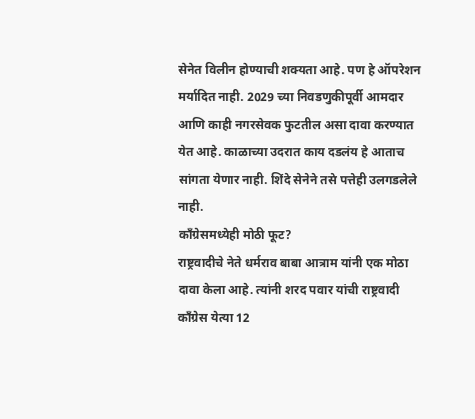सेनेत विलीन होण्याची शक्यता आहे. पण हे ऑपरेशन मर्यादित नाही. 2029 च्या निवडणुकीपूर्वी आमदार आणि काही नगरसेवक फुटतील असा दावा करण्यात येत आहे. काळाच्या उदरात काय दडलंय हे आताच सांगता येणार नाही. शिंदे सेनेने तसे पत्तेही उलगडलेले नाही.
काँग्रेसमध्येही मोठी फूट?
राष्ट्रवादीचे नेते धर्मराव बाबा आत्राम यांनी एक मोठा दावा केला आहे. त्यांनी शरद पवार यांची राष्ट्रवादी काँग्रेस येत्या 12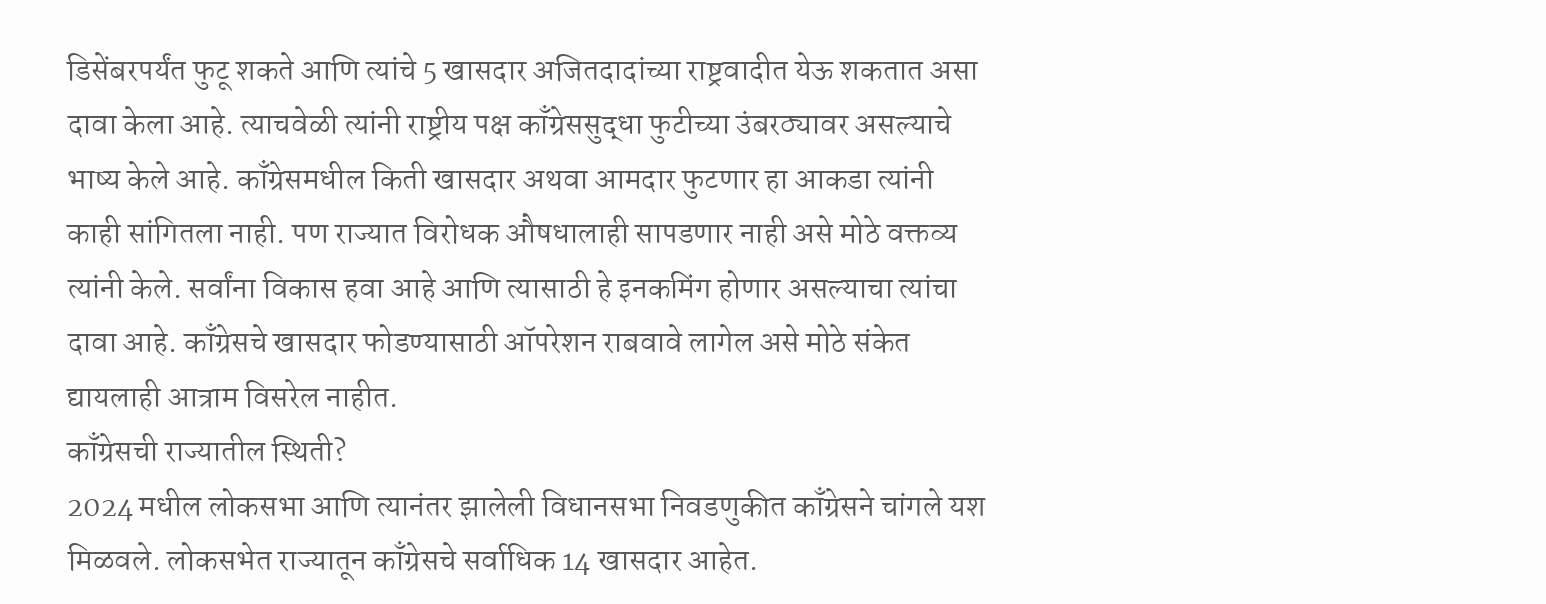डिसेंबरपर्यंत फुटू शकते आणि त्यांचे 5 खासदार अजितदादांच्या राष्ट्रवादीत येऊ शकतात असा दावा केला आहे. त्याचवेळी त्यांनी राष्ट्रीय पक्ष काँग्रेससुद्धा फुटीच्या उंबरठ्यावर असल्याचे भाष्य केले आहे. काँग्रेसमधील किती खासदार अथवा आमदार फुटणार हा आकडा त्यांनी काही सांगितला नाही. पण राज्यात विरोधक औषधालाही सापडणार नाही असे मोठे वक्तव्य त्यांनी केले. सर्वांना विकास हवा आहे आणि त्यासाठी हे इनकमिंग होणार असल्याचा त्यांचा दावा आहे. काँग्रेसचे खासदार फोडण्यासाठी ऑपरेशन राबवावे लागेल असे मोठे संकेत द्यायलाही आत्राम विसरेल नाहीत.
काँग्रेसची राज्यातील स्थिती?
2024 मधील लोकसभा आणि त्यानंतर झालेली विधानसभा निवडणुकीत काँग्रेसने चांगले यश मिळवले. लोकसभेत राज्यातून काँग्रेसचे सर्वाधिक 14 खासदार आहेत.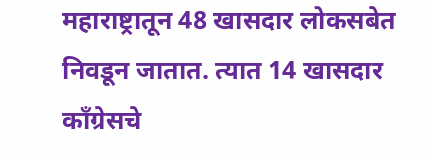महाराष्ट्रातून 48 खासदार लोकसबेत निवडून जातात. त्यात 14 खासदार काँग्रेसचे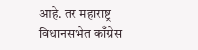आहे. तर महाराष्ट्र विधानसभेत काँग्रेस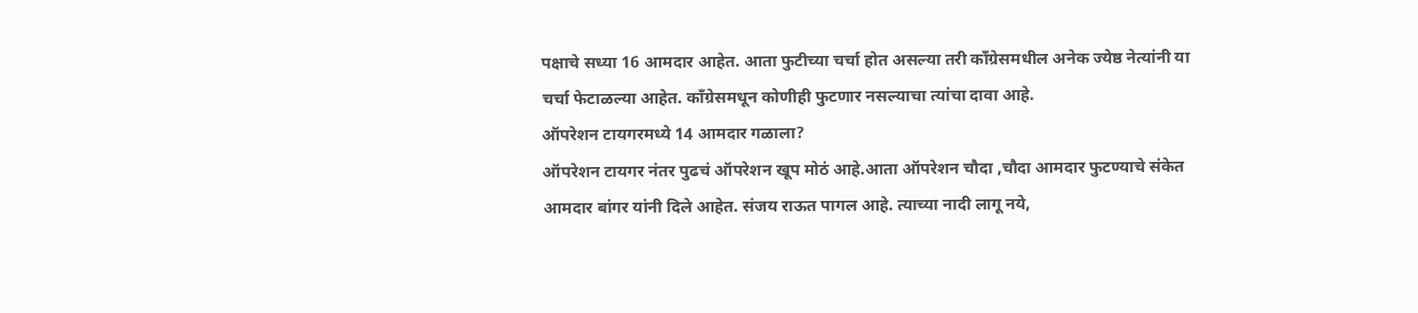पक्षाचे सध्या 16 आमदार आहेत. आता फुटीच्या चर्चा होत असल्या तरी काँग्रेसमधील अनेक ज्येष्ठ नेत्यांनी या चर्चा फेटाळल्या आहेत. काँग्रेसमधून कोणीही फुटणार नसल्याचा त्यांचा दावा आहे.
ऑपरेशन टायगरमध्ये 14 आमदार गळाला?
ऑपरेशन टायगर नंतर पुढचं ऑपरेशन खूप मोठं आहे.आता ऑपरेशन चौदा ,चौदा आमदार फुटण्याचे संकेत आमदार बांगर यांनी दिले आहेत. संजय राऊत पागल आहे. त्याच्या नादी लागू नये,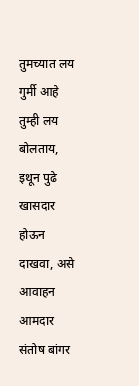तुमच्यात लय गुर्मी आहे तुम्ही लय बोलताय, इथून पुढे खासदार होऊन दाखवा, असे आवाहन आमदार संतोष बांगर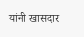यांनी खासदार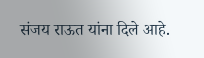संजय राऊत यांना दिले आहे.